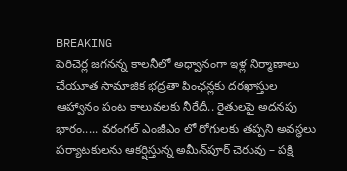BREAKING
పెరిచెర్ల జగనన్న కాలనీలో అధ్వానంగా ఇళ్ల నిర్మాణాలు చేయూత సామాజిక భద్రతా పింఛన్లకు దరఖాస్తుల ఆహ్వానం పంట కాలువలకు నీరేదీ.. రైతులపై అదనపు భారం..... వరంగల్ ఎంజీఎం లో రోగులకు తప్పని అవస్థలు పర్యాటకులను ఆకర్షిస్తున్న అమీన్‌పూర్ చెరువు – పక్షి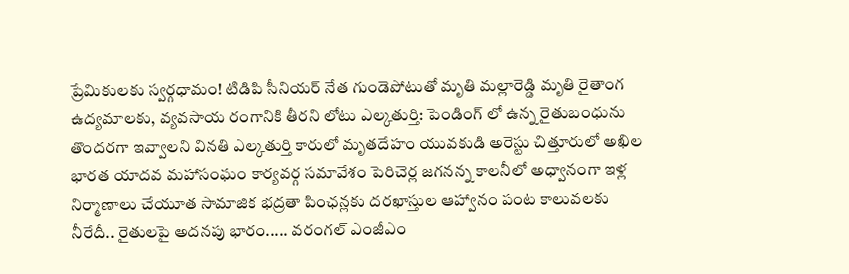ప్రేమికులకు స్వర్గధామం! టిడిపి సీనియర్ నేత గుండెపోటుతో మృతి మల్లారెడ్డి మృతి రైతాంగ ఉద్యమాలకు, వ్యవసాయ రంగానికి తీరని లోటు ఎల్కతుర్తి: పెండింగ్ లో ఉన్న రైతుబంధును తొందరగా ఇవ్వాలని వినతి ఎల్కతుర్తి కారులో మృతదేహం యువకుడి అరెస్టు చిత్తూరులో అఖిల భారత యాదవ మహాసంఘం కార్యవర్గ సమావేశం పెరిచెర్ల జగనన్న కాలనీలో అధ్వానంగా ఇళ్ల నిర్మాణాలు చేయూత సామాజిక భద్రతా పింఛన్లకు దరఖాస్తుల ఆహ్వానం పంట కాలువలకు నీరేదీ.. రైతులపై అదనపు భారం..... వరంగల్ ఎంజీఎం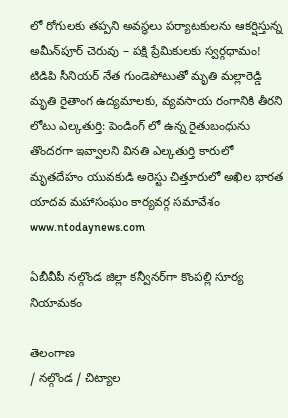లో రోగులకు తప్పని అవస్థలు పర్యాటకులను ఆకర్షిస్తున్న అమీన్‌పూర్ చెరువు – పక్షి ప్రేమికులకు స్వర్గధామం! టిడిపి సీనియర్ నేత గుండెపోటుతో మృతి మల్లారెడ్డి మృతి రైతాంగ ఉద్యమాలకు, వ్యవసాయ రంగానికి తీరని లోటు ఎల్కతుర్తి: పెండింగ్ లో ఉన్న రైతుబంధును తొందరగా ఇవ్వాలని వినతి ఎల్కతుర్తి కారులో మృతదేహం యువకుడి అరెస్టు చిత్తూరులో అఖిల భారత యాదవ మహాసంఘం కార్యవర్గ సమావేశం
www.ntodaynews.com

ఏబీవీపీ నల్గొండ జిల్లా కన్వీనర్‌గా కొంపల్లి సూర్య నియామకం

తెలంగాణ
/ నల్గొండ / చిట్యాల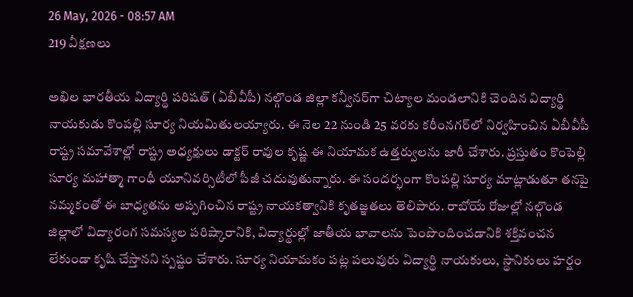26 May, 2026 - 08:57 AM
219 వీక్షణలు

అఖిల భారతీయ విద్యార్థి పరిషత్ (ఏబీవీపీ) నల్గొండ జిల్లా కన్వీనర్‌గా చిట్యాల మండలానికి చెందిన విద్యార్థి నాయకుడు కొంపల్లి సూర్య నియమితులయ్యారు. ఈ నెల 22 నుండి 25 వరకు కరీంనగర్‌లో నిర్వహించిన ఏబీవీపీ రాష్ట్ర సమావేశాల్లో రాష్ట్ర అధ్యక్షులు డాక్టర్ రావుల కృష్ణ ఈ నియామక ఉత్తర్వులను జారీ చేశారు. ప్రస్తుతం కొంపెల్లి  సూర్య మహాత్మా గాంధీ యూనివర్సిటీలో పీజీ చదువుతున్నారు. ఈ సందర్భంగా కొంపల్లి సూర్య మాట్లాడుతూ తనపై నమ్మకంతో ఈ బాధ్యతను అప్పగించిన రాష్ట్ర నాయకత్వానికి కృతజ్ఞతలు తెలిపారు. రాబోయే రోజుల్లో నల్గొండ జిల్లాలో విద్యారంగ సమస్యల పరిష్కారానికి, విద్యార్థుల్లో జాతీయ భావాలను పెంపొందించడానికి శక్తివంచన లేకుండా కృషి చేస్తానని స్పష్టం చేశారు. సూర్య నియామకం పట్ల పలువురు విద్యార్థి నాయకులు, స్థానికులు హర్షం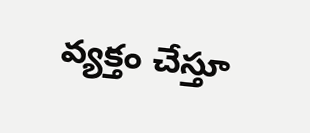వ్యక్తం చేస్తూ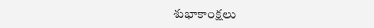శుభాకాంక్షలు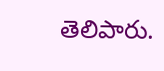తెలిపారు.